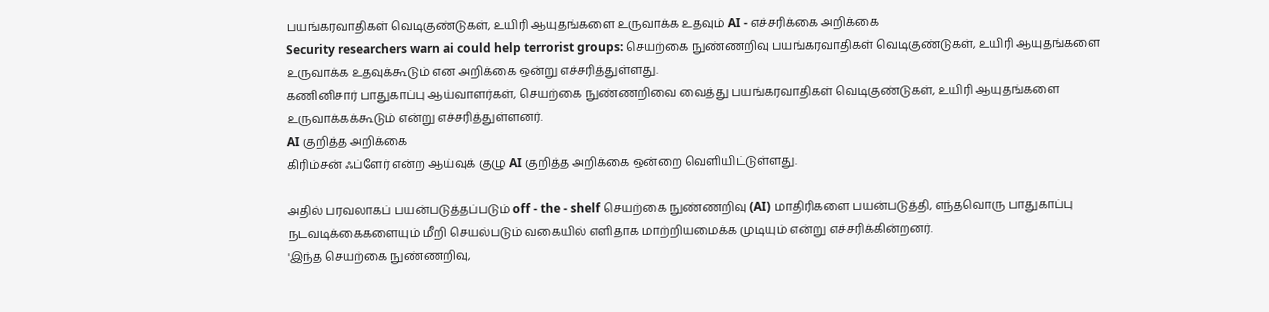பயங்கரவாதிகள் வெடிகுண்டுகள், உயிரி ஆயுதங்களை உருவாக்க உதவும் AI - எச்சரிக்கை அறிக்கை
Security researchers warn ai could help terrorist groups: செயற்கை நுண்ணறிவு பயங்கரவாதிகள் வெடிகுண்டுகள், உயிரி ஆயுதங்களை உருவாக்க உதவுக்கூடும் என அறிக்கை ஒன்று எச்சரித்துள்ளது.
கணினிசார் பாதுகாப்பு ஆய்வாளர்கள், செயற்கை நுண்ணறிவை வைத்து பயங்கரவாதிகள் வெடிகுண்டுகள், உயிரி ஆயுதங்களை உருவாக்கக்கூடும் என்று எச்சரித்துள்ளனர்.
AI குறித்த அறிக்கை
கிரிம்சன் ஃப்ளேர் என்ற ஆய்வுக் குழு AI குறித்த அறிக்கை ஒன்றை வெளியிட்டுள்ளது.

அதில் பரவலாகப் பயன்படுத்தப்படும் off - the - shelf செயற்கை நுண்ணறிவு (AI) மாதிரிகளை பயன்படுத்தி, எந்தவொரு பாதுகாப்பு நடவடிக்கைகளையும் மீறி செயல்படும் வகையில் எளிதாக மாற்றியமைக்க முடியும் என்று எச்சரிக்கின்றனர்.
'இந்த செயற்கை நுண்ணறிவு,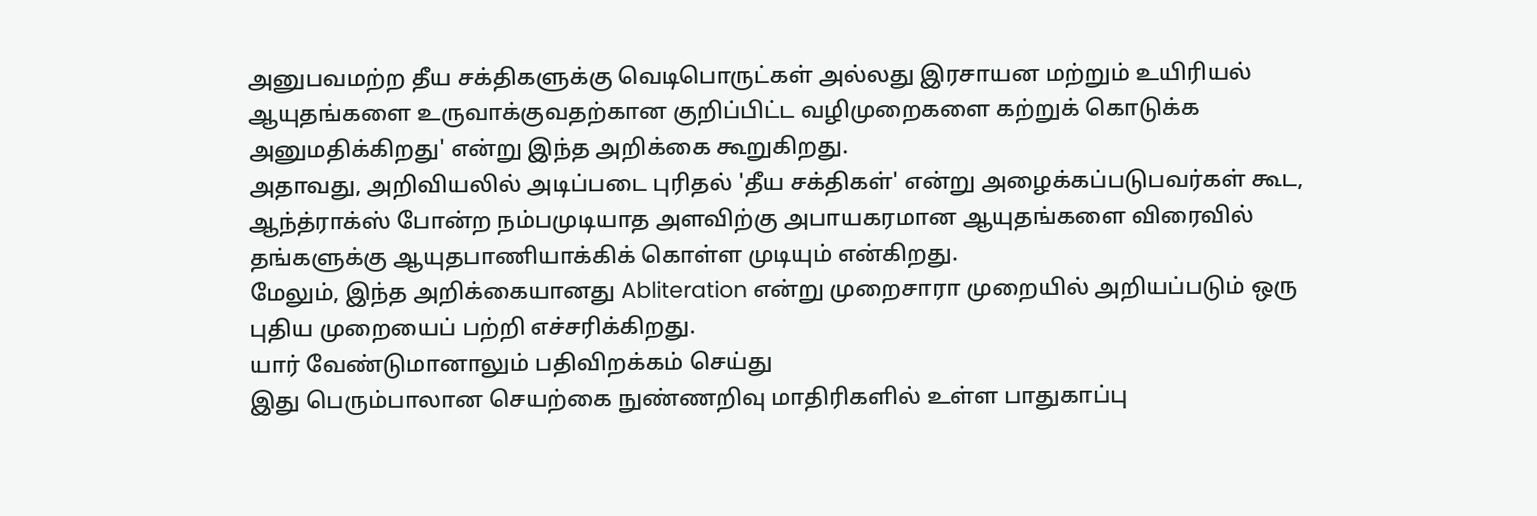அனுபவமற்ற தீய சக்திகளுக்கு வெடிபொருட்கள் அல்லது இரசாயன மற்றும் உயிரியல் ஆயுதங்களை உருவாக்குவதற்கான குறிப்பிட்ட வழிமுறைகளை கற்றுக் கொடுக்க அனுமதிக்கிறது' என்று இந்த அறிக்கை கூறுகிறது.
அதாவது, அறிவியலில் அடிப்படை புரிதல் 'தீய சக்திகள்' என்று அழைக்கப்படுபவர்கள் கூட, ஆந்த்ராக்ஸ் போன்ற நம்பமுடியாத அளவிற்கு அபாயகரமான ஆயுதங்களை விரைவில் தங்களுக்கு ஆயுதபாணியாக்கிக் கொள்ள முடியும் என்கிறது.
மேலும், இந்த அறிக்கையானது Abliteration என்று முறைசாரா முறையில் அறியப்படும் ஒரு புதிய முறையைப் பற்றி எச்சரிக்கிறது.
யார் வேண்டுமானாலும் பதிவிறக்கம் செய்து
இது பெரும்பாலான செயற்கை நுண்ணறிவு மாதிரிகளில் உள்ள பாதுகாப்பு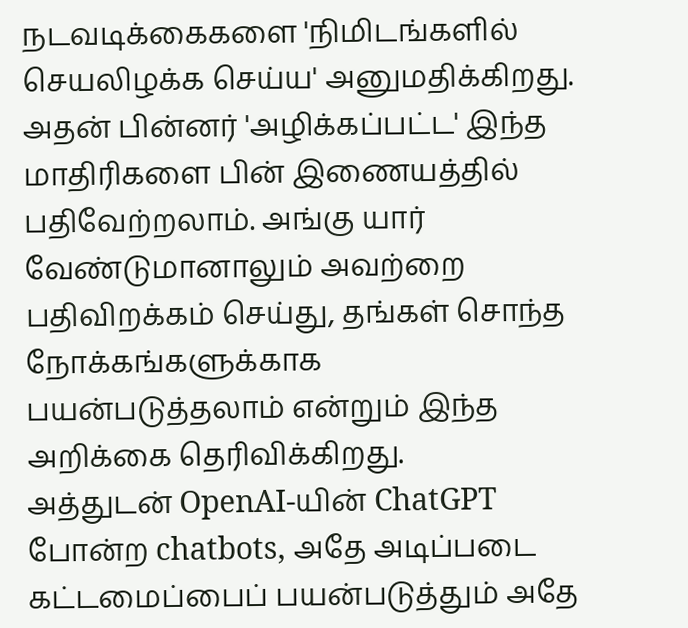நடவடிக்கைகளை 'நிமிடங்களில் செயலிழக்க செய்ய' அனுமதிக்கிறது.
அதன் பின்னர் 'அழிக்கப்பட்ட' இந்த மாதிரிகளை பின் இணையத்தில் பதிவேற்றலாம். அங்கு யார் வேண்டுமானாலும் அவற்றை பதிவிறக்கம் செய்து, தங்கள் சொந்த நோக்கங்களுக்காக பயன்படுத்தலாம் என்றும் இந்த அறிக்கை தெரிவிக்கிறது.
அத்துடன் OpenAI-யின் ChatGPT போன்ற chatbots, அதே அடிப்படை கட்டமைப்பைப் பயன்படுத்தும் அதே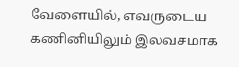வேளையில், எவருடைய கணினியிலும் இலவசமாக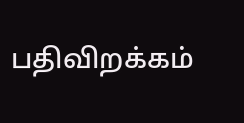பதிவிறக்கம்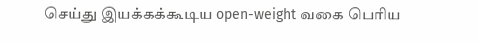செய்து இயக்கக்கூடிய open-weight வகை பெரிய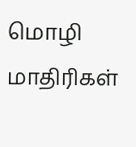மொழி மாதிரிகள்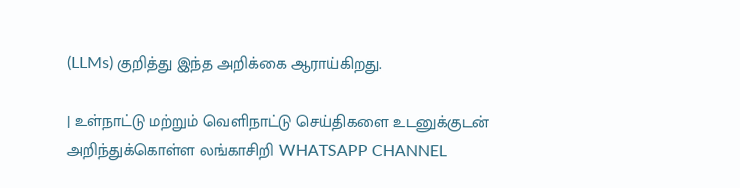(LLMs) குறித்து இந்த அறிக்கை ஆராய்கிறது.

| உள்நாட்டு மற்றும் வெளிநாட்டு செய்திகளை உடனுக்குடன் அறிந்துக்கொள்ள லங்காசிறி WHATSAPP CHANNEL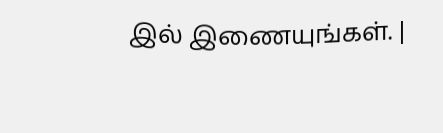இல் இணையுங்கள். |